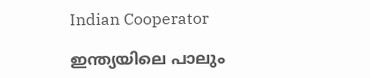Indian Cooperator

ഇന്ത്യയിലെ പാലും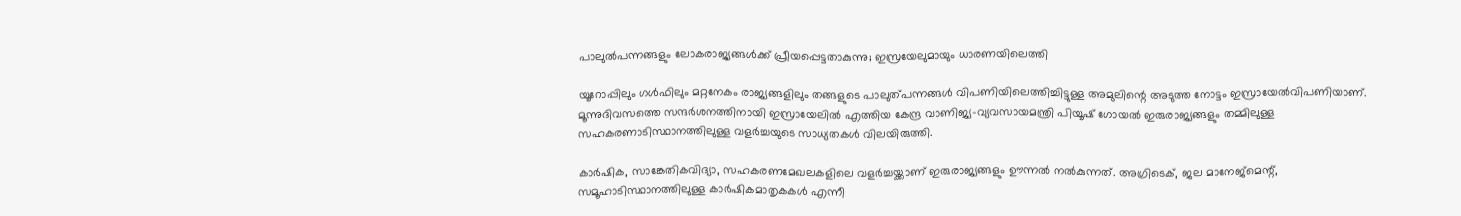പാലുല്‍പന്നങ്ങളും ലോകരാജ്യങ്ങള്‍ക്ക് പ്രീയപ്പെട്ടതാകുന്നു; ഇസ്രയേലുമായും ധാരണയിലെത്തി

യൂറോപ്പിലും ഗള്‍ഫിലും മറ്റനേകം രാജ്യങ്ങളിലും തങ്ങളുടെ പാലുത്പന്നങ്ങള്‍ വിപണിയിലെത്തിച്ചിട്ടുള്ള അമുലിന്റെ അടുത്ത നോട്ടം ഇസ്രായേല്‍വിപണിയാണ്. മൂന്നുദിവസത്തെ സന്ദര്‍ശനത്തിനായി ഇസ്രായേലില്‍ എത്തിയ കേന്ദ്ര വാണിജ്യ-വ്യവസായമന്ത്രി പിയൂഷ് ഗോയല്‍ ഇരുരാജ്യങ്ങളും തമ്മിലുള്ള സഹകരണാടിസ്ഥാനത്തിലുള്ള വളര്‍ച്ചയുടെ സാധ്യതകള്‍ വിലയിരുത്തി.

കാര്‍ഷിക, സാങ്കേതികവിദ്യാ, സഹകരണമേഖലകളിലെ വളര്‍ച്ചയ്ക്കാണ് ഇരുരാജ്യങ്ങളും ഊന്നല്‍ നല്‍കുന്നത്. അഗ്രിടെക്, ജല മാനേജ്മെന്റ്, സമൂഹാടിസ്ഥാനത്തിലുള്ള കാര്‍ഷികമാതൃകകള്‍ എന്നീ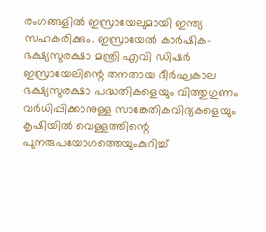രംഗങ്ങളില്‍ ഇസ്രായേലുമായി ഇന്ത്യ സഹകരിക്കും. ഇസ്രായേല്‍ കാര്‍ഷിക-ഭക്ഷ്യസുരക്ഷാ മന്ത്രി എവി ഡിഷര്‍ ഇസ്രായേലിന്റെ തനതായ ദീര്‍ഘകാല ഭക്ഷ്യസുരക്ഷാ പദ്ധതികളെയും വിത്തുഗുണം വര്‍ധിപ്പിക്കാനുള്ള സാങ്കേതികവിദ്യകളെയും കൃഷിയില്‍ വെള്ളത്തിന്റെ പുനരുപയോഗത്തെയുംകുറിച്ച്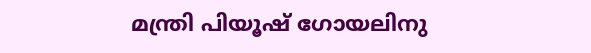മന്ത്രി പിയൂഷ് ഗോയലിനു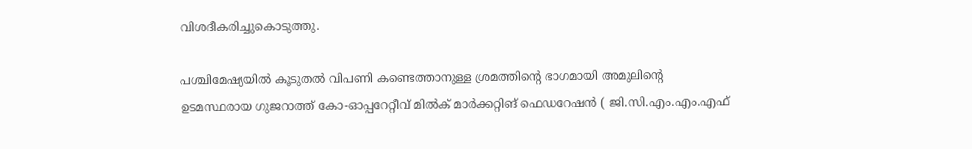വിശദീകരിച്ചുകൊടുത്തു.

പശ്ചിമേഷ്യയില്‍ കൂടുതല്‍ വിപണി കണ്ടെത്താനുള്ള ശ്രമത്തിന്റെ ഭാഗമായി അമുലിന്റെ ഉടമസ്ഥരായ ഗുജറാത്ത് കോ-ഓപ്പറേറ്റീവ് മില്‍ക് മാര്‍ക്കറ്റിങ് ഫെഡറേഷന്‍ ( ജി.സി.എം.എം.എഫ്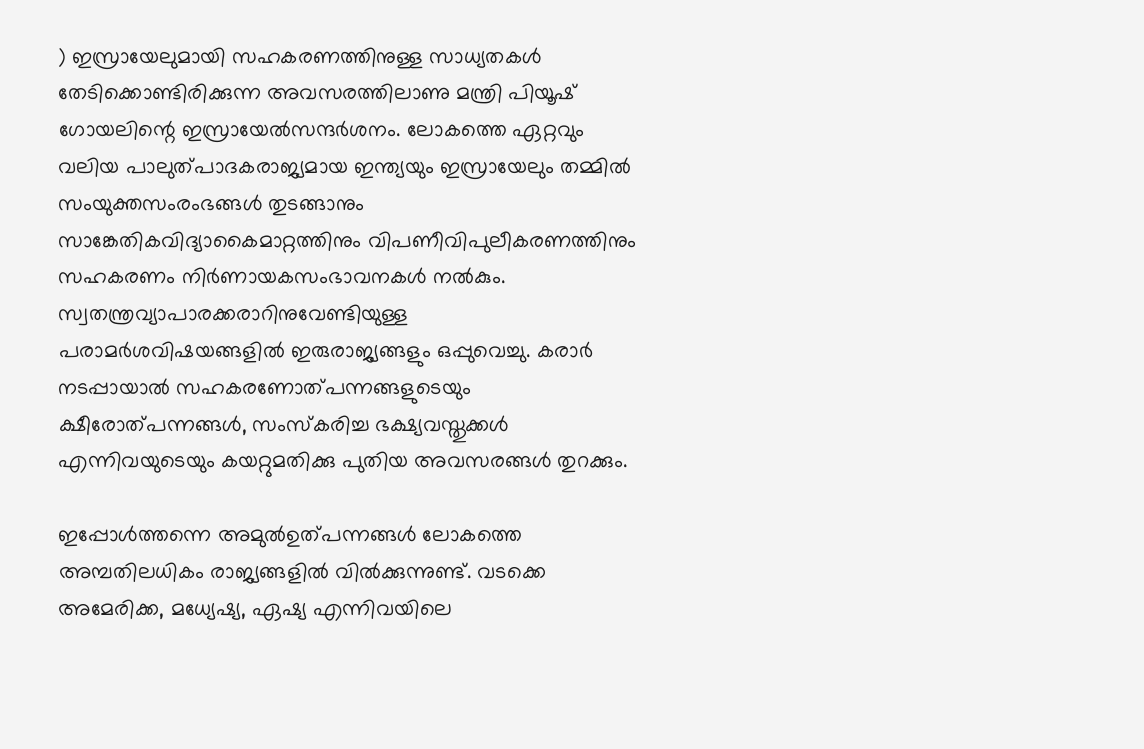) ഇസ്രായേലുമായി സഹകരണത്തിനുള്ള സാധ്യതകള്‍ തേടിക്കൊണ്ടിരിക്കുന്ന അവസരത്തിലാണു മന്ത്രി പിയൂഷ് ഗോയലിന്റെ ഇസ്രായേല്‍സന്ദര്‍ശനം. ലോകത്തെ ഏറ്റവും വലിയ പാലുത്പാദകരാജ്യമായ ഇന്ത്യയും ഇസ്രായേലും തമ്മില്‍ സംയുക്തസംരംഭങ്ങള്‍ തുടങ്ങാനും സാങ്കേതികവിദ്യാകൈമാറ്റത്തിനും വിപണീവിപുലീകരണത്തിനും സഹകരണം നിര്‍ണായകസംഭാവനകള്‍ നല്‍കും. സ്വതന്ത്രവ്യാപാരക്കരാറിനുവേണ്ടിയുള്ള പരാമര്‍ശവിഷയങ്ങളില്‍ ഇരുരാജ്യങ്ങളും ഒപ്പുവെച്ചു. കരാര്‍ നടപ്പായാല്‍ സഹകരണോത്പന്നങ്ങളുടെയും ക്ഷീരോത്പന്നങ്ങള്‍, സംസ്‌കരിച്ച ഭക്ഷ്യവസ്തുക്കള്‍ എന്നിവയുടെയും കയറ്റുമതിക്കു പുതിയ അവസരങ്ങള്‍ തുറക്കും.

ഇപ്പോള്‍ത്തന്നെ അമുല്‍ഉത്പന്നങ്ങള്‍ ലോകത്തെ അമ്പതിലധികം രാജ്യങ്ങളില്‍ വില്‍ക്കുന്നുണ്ട്. വടക്കെ അമേരിക്ക, മധ്യേഷ്യ, ഏഷ്യ എന്നിവയിലെ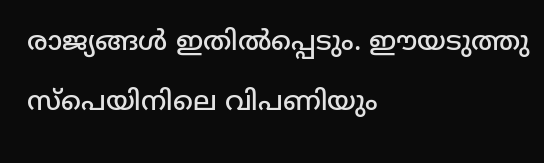രാജ്യങ്ങള്‍ ഇതില്‍പ്പെടും. ഈയടുത്തു സ്പെയിനിലെ വിപണിയും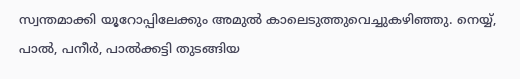സ്വന്തമാക്കി യൂറോപ്പിലേക്കും അമുല്‍ കാലെടുത്തുവെച്ചുകഴിഞ്ഞു. നെയ്യ്, പാല്‍, പനീര്‍, പാല്‍ക്കട്ടി തുടങ്ങിയ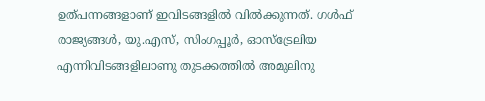ഉത്പന്നങ്ങളാണ് ഇവിടങ്ങളില്‍ വില്‍ക്കുന്നത്. ഗള്‍ഫ് രാജ്യങ്ങള്‍, യു.എസ്, സിംഗപ്പൂര്‍, ഓസ്ട്രേലിയ എന്നിവിടങ്ങളിലാണു തുടക്കത്തില്‍ അമുലിനു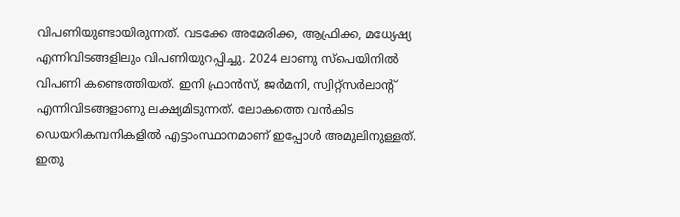വിപണിയുണ്ടായിരുന്നത്. വടക്കേ അമേരിക്ക, ആഫ്രിക്ക, മധ്യേഷ്യ എന്നിവിടങ്ങളിലും വിപണിയുറപ്പിച്ചു. 2024 ലാണു സ്പെയിനില്‍ വിപണി കണ്ടെത്തിയത്. ഇനി ഫ്രാന്‍സ്, ജര്‍മനി, സ്വിറ്റ്സര്‍ലാന്റ് എന്നിവിടങ്ങളാണു ലക്ഷ്യമിടുന്നത്. ലോകത്തെ വന്‍കിട ഡെയറികമ്പനികളില്‍ എട്ടാംസ്ഥാനമാണ് ഇപ്പോള്‍ അമുലിനുള്ളത്. ഇതു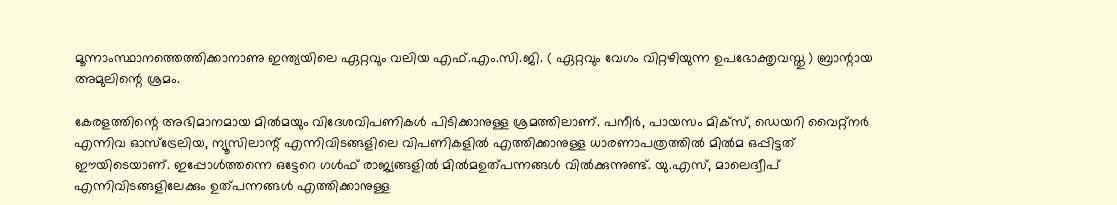മൂന്നാംസ്ഥാനത്തെത്തിക്കാനാണു ഇന്ത്യയിലെ ഏറ്റവും വലിയ എഫ്.എം.സി.ജി. ( ഏറ്റവും വേഗം വിറ്റഴിയുന്ന ഉപഭോക്തൃവസ്തു ) ബ്രാന്റായ അമുലിന്റെ ശ്രമം.

കേരളത്തിന്റെ അഭിമാനമായ മില്‍മയും വിദേശവിപണികള്‍ പിടിക്കാനുള്ള ശ്രമത്തിലാണ്. പനീര്‍, പായസം മിക്സ്, ഡെയറി വൈറ്റ്നര്‍ എന്നിവ ഓസ്ട്രേലിയ, ന്യൂസിലാന്റ് എന്നിവിടങ്ങളിലെ വിപണികളില്‍ എത്തിക്കാനുള്ള ധാരണാപത്രത്തില്‍ മില്‍മ ഒപ്പിട്ടത് ഈയിടെയാണ്. ഇപ്പോള്‍ത്തന്നെ ഒട്ടേറെ ഗള്‍ഫ് രാജ്യങ്ങളില്‍ മില്‍മഉത്പന്നങ്ങള്‍ വില്‍ക്കുന്നുണ്ട്. യു.എസ്, മാലെദ്വീപ് എന്നിവിടങ്ങളിലേക്കും ഉത്പന്നങ്ങള്‍ എത്തിക്കാനുള്ള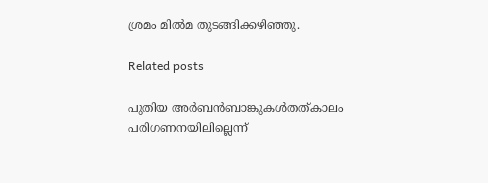ശ്രമം മില്‍മ തുടങ്ങിക്കഴിഞ്ഞു.

Related posts

പുതിയ അര്‍ബന്‍ബാങ്കുകള്‍തത്കാലം പരിഗണനയിലില്ലെന്ന്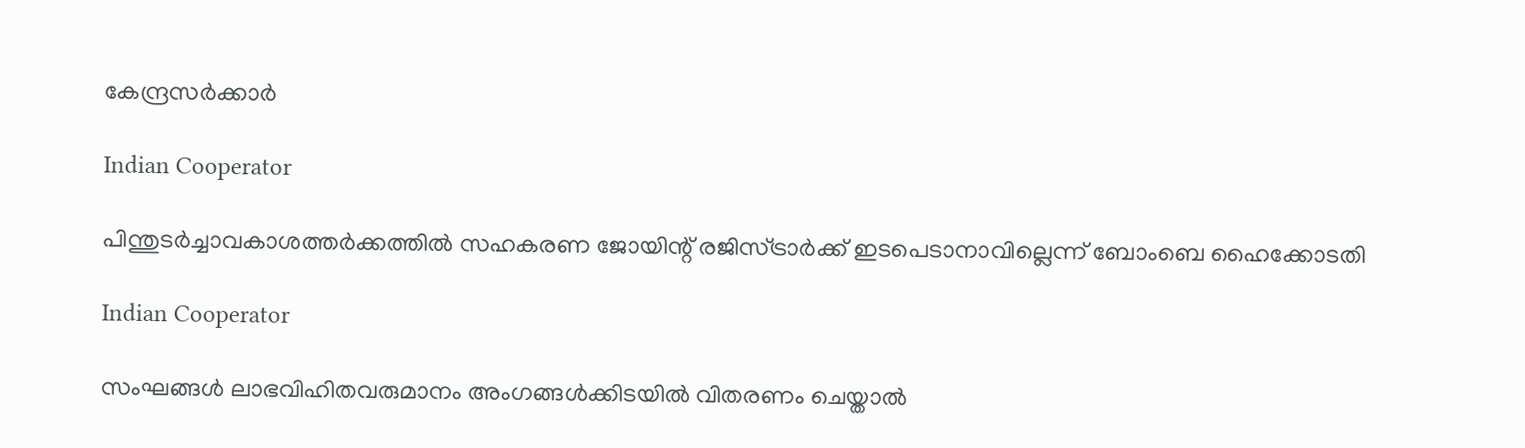കേന്ദ്രസര്‍ക്കാര്‍

Indian Cooperator

പിന്തുടര്‍ച്ചാവകാശത്തര്‍ക്കത്തില്‍ സഹകരണ ജോയിന്റ് രജിസ്ട്രാര്‍ക്ക് ഇടപെടാനാവില്ലെന്ന് ബോംബെ ഹൈക്കോടതി

Indian Cooperator

സംഘങ്ങള്‍ ലാഭവിഹിതവരുമാനം അംഗങ്ങള്‍ക്കിടയില്‍ വിതരണം ചെയ്താല്‍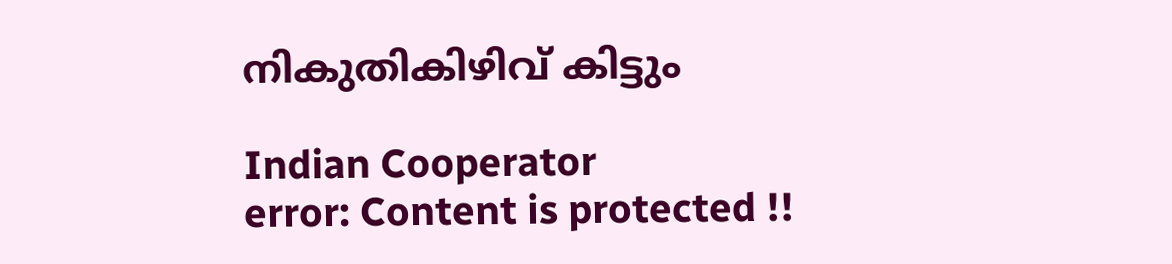നികുതികിഴിവ് കിട്ടും

Indian Cooperator
error: Content is protected !!